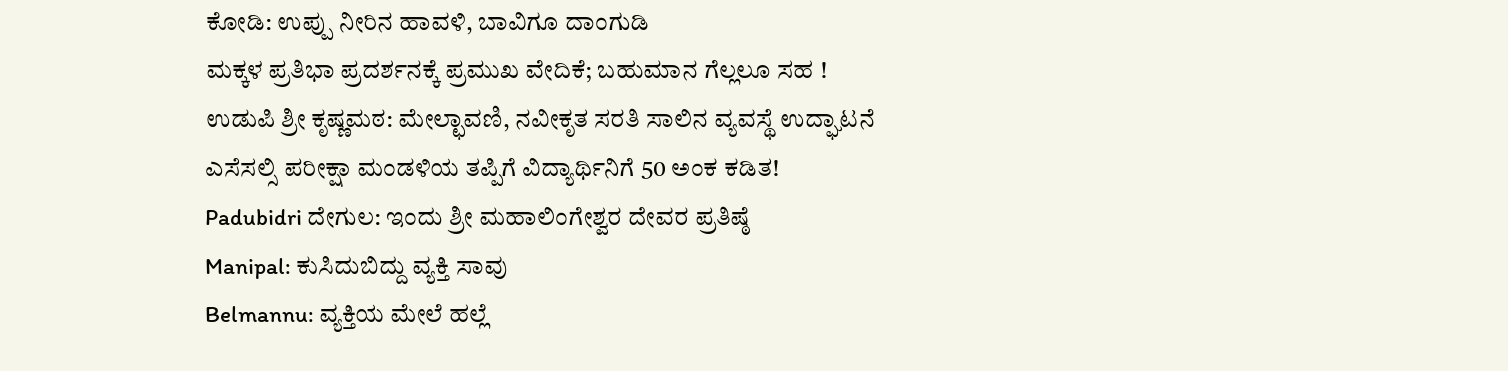ಕೋಡಿ: ಉಪ್ಪು ನೀರಿನ ಹಾವಳಿ, ಬಾವಿಗೂ ದಾಂಗುಡಿ
ಮಕ್ಕಳ ಪ್ರತಿಭಾ ಪ್ರದರ್ಶನಕ್ಕೆ ಪ್ರಮುಖ ವೇದಿಕೆ; ಬಹುಮಾನ ಗೆಲ್ಲಲೂ ಸಹ !
ಉಡುಪಿ ಶ್ರೀ ಕೃಷ್ಣಮಠ: ಮೇಲ್ಛಾವಣಿ, ನವೀಕೃತ ಸರತಿ ಸಾಲಿನ ವ್ಯವಸ್ಥೆ ಉದ್ಘಾಟನೆ
ಎಸೆಸಲ್ಸಿ ಪರೀಕ್ಷಾ ಮಂಡಳಿಯ ತಪ್ಪಿಗೆ ವಿದ್ಯಾರ್ಥಿನಿಗೆ 50 ಅಂಕ ಕಡಿತ!
Padubidri ದೇಗುಲ: ಇಂದು ಶ್ರೀ ಮಹಾಲಿಂಗೇಶ್ವರ ದೇವರ ಪ್ರತಿಷ್ಠೆ
Manipal: ಕುಸಿದುಬಿದ್ದು ವ್ಯಕ್ತಿ ಸಾವು
Belmannu: ವ್ಯಕ್ತಿಯ ಮೇಲೆ ಹಲ್ಲೆ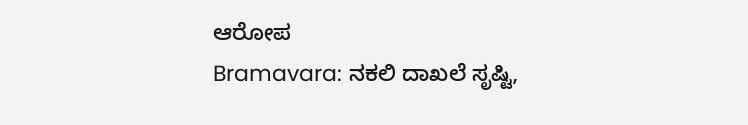ಆರೋಪ
Bramavara: ನಕಲಿ ದಾಖಲೆ ಸೃಷ್ಟಿ,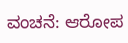ವಂಚನೆ: ಆರೋಪ